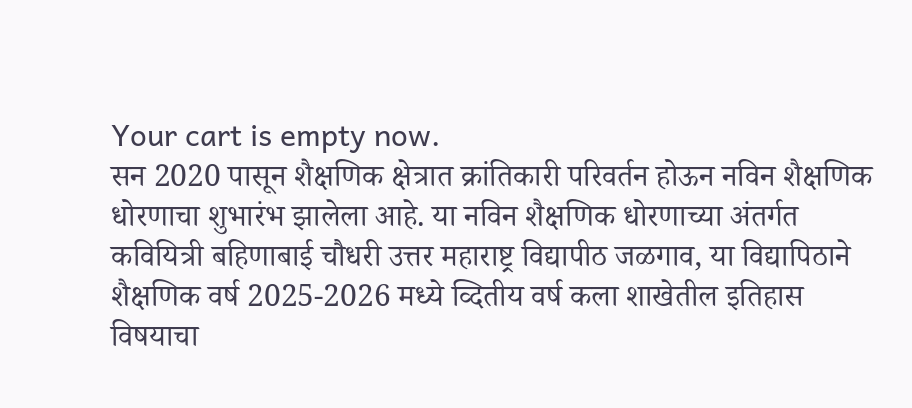Your cart is empty now.
सन 2020 पासून शैक्षणिक क्षेत्रात क्रांतिकारी परिवर्तन होऊन नविन शैक्षणिक धोरणाचा शुभारंभ झालेला आहे. या नविन शैक्षणिक धोरणाच्या अंतर्गत कवियित्री बहिणाबाई चौधरी उत्तर महाराष्ट्र विद्यापीठ जळगाव, या विद्यापिठाने शैक्षणिक वर्ष 2025-2026 मध्ये व्दितीय वर्ष कला शाखेतील इतिहास विषयाचा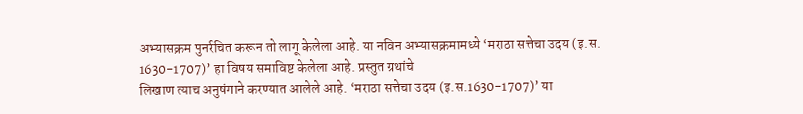अभ्यासक्रम पुनर्रचित करून तो लागू केलेला आहे. या नविन अभ्यासक्रमामध्ये ‘मराठा सत्तेचा उदय (इ.स. 1630-1707)’ हा विषय समाविष्ट केलेला आहे. प्रस्तुत ग्रथांचे
लिखाण त्याच अनुषंगाने करण्यात आलेले आहे. ‘मराठा सत्तेचा उदय (इ.स.1630-1707)’ या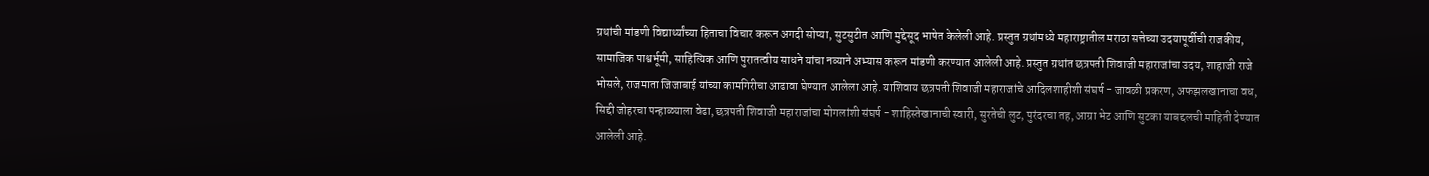ग्रथांची मांडणी विद्यार्थ्यांच्या हिताचा विचार करून अगदी सोप्या, सुटसुटीत आणि मुद्देसूद भाषेत केलेली आहे. प्रस्तुत ग्रथांमध्ये महाराष्ट्रातील मराठा सत्तेच्या उदयापूर्वीची राजकीय, सामाजिक पाश्वर्भूमी, साहित्यिक आणि पुरातत्वीय साधने यांचा नव्याने अभ्यास करून मांडणी करण्यात आलेली आहे. प्रस्तुत ग्रथांत छत्रपती शिवाजी महाराजांचा उदय, शाहाजी राजे भोसले, राजमाता जिजाबाई यांच्या कामगिरीचा आढावा घेण्यात आलेला आहे. याशिवाय छत्रपती शिवाजी महाराजांचे आदिलशाहीशी संघर्ष - जावळी प्रकरण, अफझलखानाचा वध, सिद्दी जोहरचा पन्हाळ्याला वेढा, छत्रपती शिवाजी महाराजांचा मोगलांशी संघर्ष - शाहिस्तेखानाची स्वारी, सुरतेची लुट, पुरंदरचा तह, आग्रा भेट आणि सुटका याबद्दलची माहिती देण्यात आलेली आहे.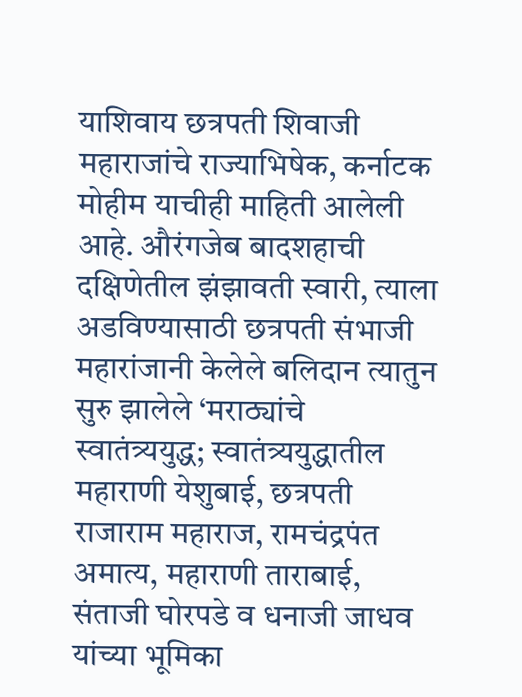याशिवाय छत्रपती शिवाजी महाराजांचे राज्याभिषेक, कर्नाटक मोहीम याचीही माहिती आलेली आहे. औरंगजेब बादशहाची दक्षिणेतील झंझावती स्वारी, त्याला अडविण्यासाठी छत्रपती संभाजी महारांजानी केलेले बलिदान त्यातुन सुरु झालेले ‘मराठ्यांचे स्वातंत्र्ययुद्ध; स्वातंत्र्ययुद्धातील महाराणी येशुबाई, छत्रपती राजाराम महाराज, रामचंद्रपंत अमात्य, महाराणी ताराबाई, संताजी घोरपडे व धनाजी जाधव यांच्या भूमिका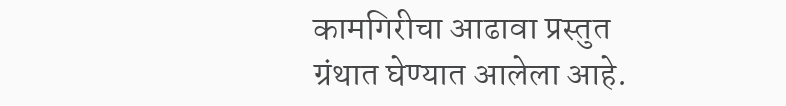कामगिरीचा आढावा प्रस्तुत ग्रंथात घेण्यात आलेला आहे.